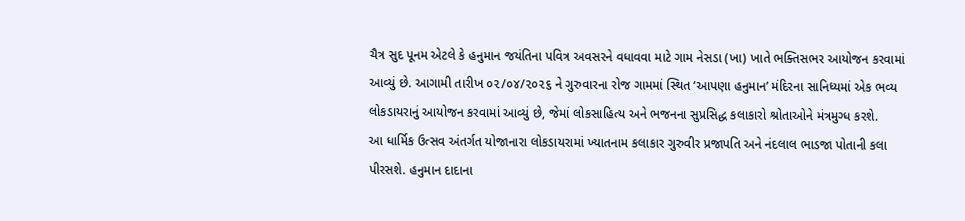ચૈત્ર સુદ પૂનમ એટલે કે હનુમાન જયંતિના પવિત્ર અવસરને વધાવવા માટે ગામ નેસડા (ખા) ખાતે ભક્તિસભર આયોજન કરવામાં આવ્યું છે. આગામી તારીખ ૦૨/૦૪/૨૦૨૬ ને ગુરુવારના રોજ ગામમાં સ્થિત ‘આપણા હનુમાન’ મંદિરના સાનિધ્યમાં એક ભવ્ય લોકડાયરાનું આયોજન કરવામાં આવ્યું છે, જેમાં લોકસાહિત્ય અને ભજનના સુપ્રસિદ્ધ કલાકારો શ્રોતાઓને મંત્રમુગ્ધ કરશે.
આ ધાર્મિક ઉત્સવ અંતર્ગત યોજાનારા લોકડાયરામાં ખ્યાતનામ કલાકાર ગુરુવીર પ્રજાપતિ અને નંદલાલ ભાડજા પોતાની કલા પીરસશે. હનુમાન દાદાના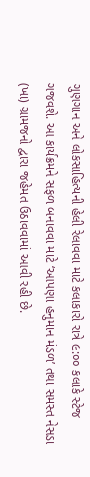ગુણગાન અને લોકસાહિત્યની હેલી રેલાવવા માટે કલાકારો રાત્રે ૯:૦૦ કલાકે સ્ટેજ ગજવશે. આ કાર્યક્રમને સફળ બનાવવા માટે ‘આપણા હનુમાન મંડળ’ તથા સમસ્ત નેસડા (ખા) ગ્રામજનો દ્વારા જહેમત ઉઠાવવામાં આવી રહી છે.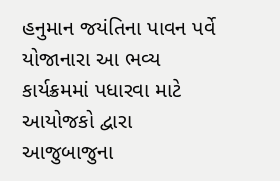હનુમાન જયંતિના પાવન પર્વે યોજાનારા આ ભવ્ય કાર્યક્રમમાં પધારવા માટે આયોજકો દ્વારા આજુબાજુના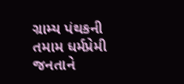ગ્રામ્ય પંથકની તમામ ધર્મપ્રેમી જનતાને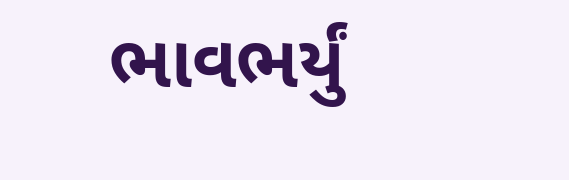ભાવભર્યું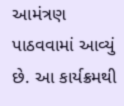આમંત્રણ પાઠવવામાં આવ્યું છે. આ કાર્યક્રમથી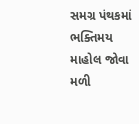સમગ્ર પંથકમાં ભક્તિમય માહોલ જોવા મળી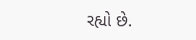રહ્યો છે.